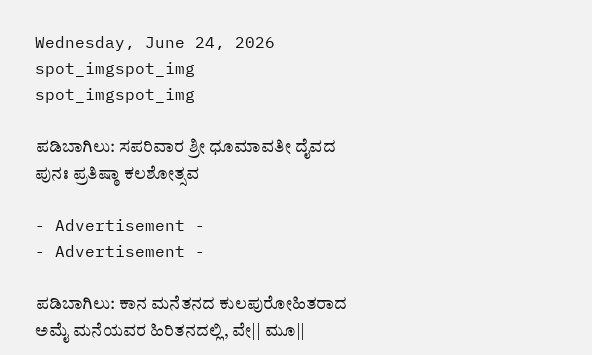Wednesday, June 24, 2026
spot_imgspot_img
spot_imgspot_img

ಪಡಿಬಾಗಿಲು: ಸಪರಿವಾರ ಶ್ರೀ ಧೂಮಾವತೀ ದೈವದ ಪುನಃ ಪ್ರತಿಷ್ಠಾ ಕಲಶೋತ್ಸವ

- Advertisement -
- Advertisement -

ಪಡಿಬಾಗಿಲು: ಕಾನ ಮನೆತನದ ಕುಲಪುರೋಹಿತರಾದ ಅಮೈ ಮನೆಯವರ ಹಿರಿತನದಲ್ಲಿ, ವೇ|| ಮೂ||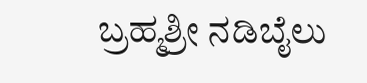ಬ್ರಹ್ಮಶ್ರೀ ನಡಿಬೈಲು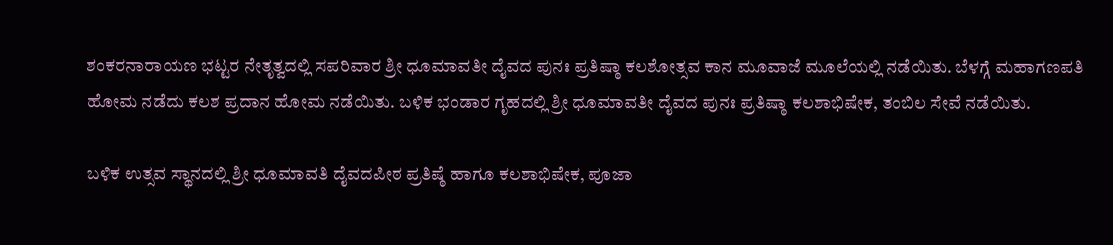ಶಂಕರನಾರಾಯಣ ಭಟ್ಟರ ನೇತೃತ್ವದಲ್ಲಿ ಸಪರಿವಾರ ಶ್ರೀ ಧೂಮಾವತೀ ದೈವದ ಪುನಃ ಪ್ರತಿಷ್ಠಾ ಕಲಶೋತ್ಸವ ಕಾನ ಮೂವಾಜೆ ಮೂಲೆಯಲ್ಲಿ ನಡೆಯಿತು. ಬೆಳಗ್ಗೆ ಮಹಾಗಣಪತಿ ಹೋಮ ನಡೆದು ಕಲಶ ಪ್ರದಾನ ಹೋಮ ನಡೆಯಿತು. ಬಳಿಕ ಭಂಡಾರ ಗೃಹದಲ್ಲಿ ಶ್ರೀ ಧೂಮಾವತೀ ದೈವದ ಪುನಃ ಪ್ರತಿಷ್ಠಾ ಕಲಶಾಭಿಷೇಕ, ತಂಬಿಲ ಸೇವೆ ನಡೆಯಿತು.

ಬಳಿಕ ಉತ್ಸವ ಸ್ಥಾನದಲ್ಲಿ ಶ್ರೀ ಧೂಮಾವತಿ ದೈವದಪೀಠ ಪ್ರತಿಷ್ಠೆ ಹಾಗೂ ಕಲಶಾಭಿಷೇಕ, ಪೂಜಾ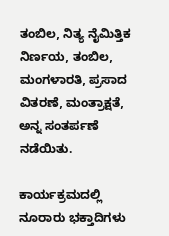ತಂಬಿಲ, ನಿತ್ಯ ನೈಮಿತ್ತಿಕ ನಿರ್ಣಯ, ತಂಬಿಲ, ಮಂಗಳಾರತಿ, ಪ್ರಸಾದ ವಿತರಣೆ, ಮಂತ್ರಾಕ್ಷತೆ, ಅನ್ನ ಸಂತರ್ಪಣೆ ನಡೆಯಿತು.

ಕಾರ್ಯಕ್ರಮದಲ್ಲಿ ನೂರಾರು ಭಕ್ತಾದಿಗಳು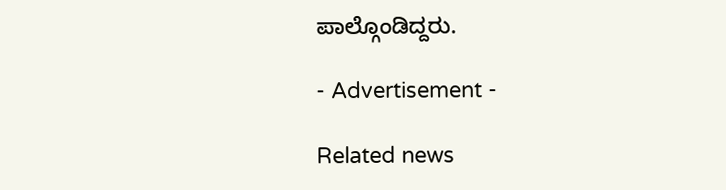ಪಾಲ್ಗೊಂಡಿದ್ದರು.

- Advertisement -

Related news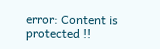error: Content is protected !!